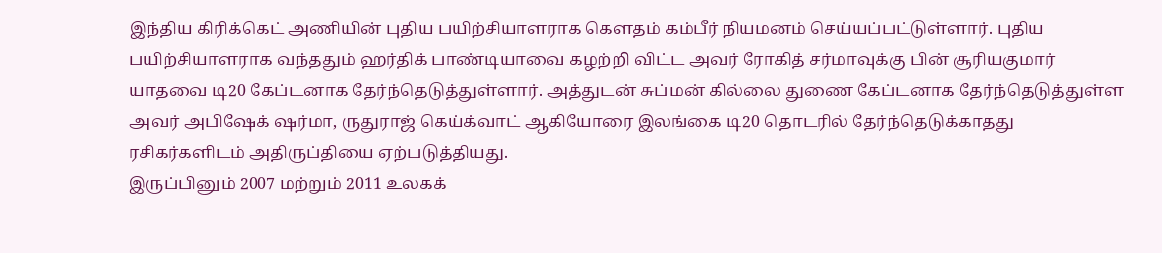இந்திய கிரிக்கெட் அணியின் புதிய பயிற்சியாளராக கௌதம் கம்பீர் நியமனம் செய்யப்பட்டுள்ளார். புதிய பயிற்சியாளராக வந்ததும் ஹர்திக் பாண்டியாவை கழற்றி விட்ட அவர் ரோகித் சர்மாவுக்கு பின் சூரியகுமார் யாதவை டி20 கேப்டனாக தேர்ந்தெடுத்துள்ளார். அத்துடன் சுப்மன் கில்லை துணை கேப்டனாக தேர்ந்தெடுத்துள்ள அவர் அபிஷேக் ஷர்மா, ருதுராஜ் கெய்க்வாட் ஆகியோரை இலங்கை டி20 தொடரில் தேர்ந்தெடுக்காதது ரசிகர்களிடம் அதிருப்தியை ஏற்படுத்தியது.
இருப்பினும் 2007 மற்றும் 2011 உலகக்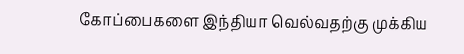கோப்பைகளை இந்தியா வெல்வதற்கு முக்கிய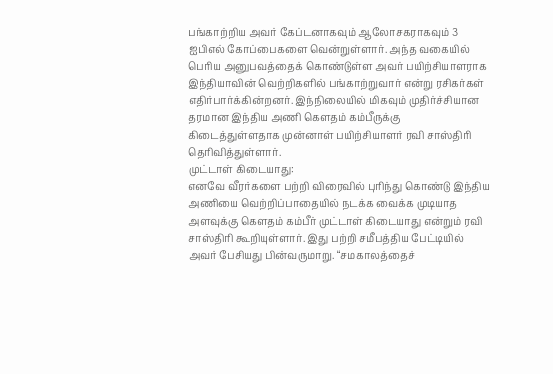பங்காற்றிய அவர் கேப்டனாகவும் ஆலோசகராகவும் 3 ஐபிஎல் கோப்பைகளை வென்றுள்ளார். அந்த வகையில் பெரிய அனுபவத்தைக் கொண்டுள்ள அவர் பயிற்சியாளராக இந்தியாவின் வெற்றிகளில் பங்காற்றுவார் என்று ரசிகர்கள் எதிர்பார்க்கின்றனர். இந்நிலையில் மிகவும் முதிர்ச்சியான தரமான இந்திய அணி கௌதம் கம்பீருக்கு கிடைத்துள்ளதாக முன்னாள் பயிற்சியாளர் ரவி சாஸ்திரி தெரிவித்துள்ளார்.
முட்டாள் கிடையாது:
எனவே வீரர்களை பற்றி விரைவில் புரிந்து கொண்டு இந்திய அணியை வெற்றிப்பாதையில் நடக்க வைக்க முடியாத அளவுக்கு கௌதம் கம்பீர் முட்டாள் கிடையாது என்றும் ரவி சாஸ்திரி கூறியுள்ளார். இது பற்றி சமீபத்திய பேட்டியில் அவர் பேசியது பின்வருமாறு. “சமகாலத்தைச்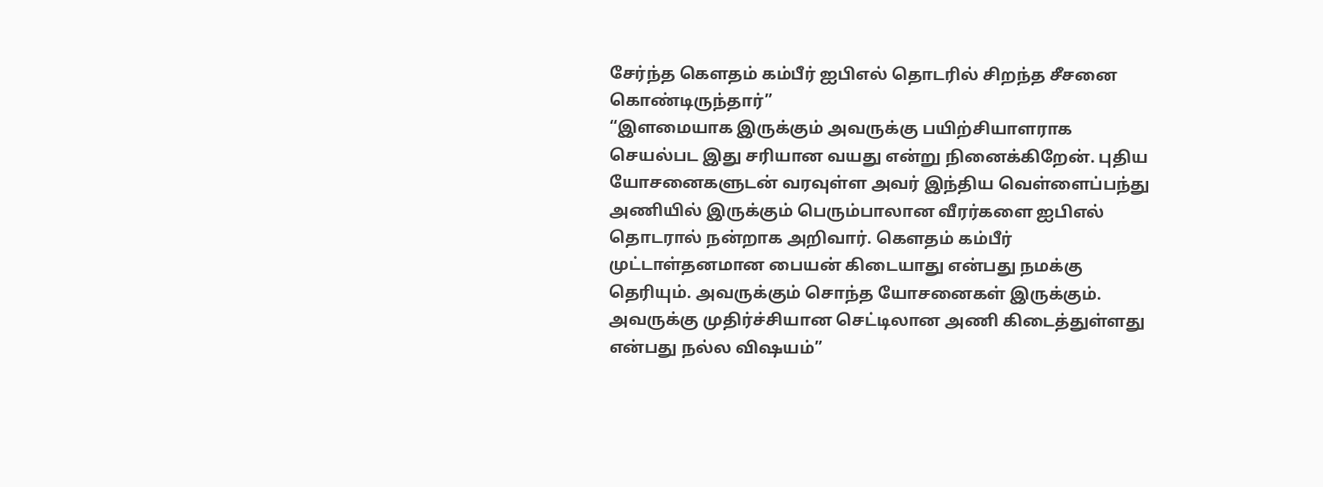சேர்ந்த கௌதம் கம்பீர் ஐபிஎல் தொடரில் சிறந்த சீசனை கொண்டிருந்தார்”
“இளமையாக இருக்கும் அவருக்கு பயிற்சியாளராக செயல்பட இது சரியான வயது என்று நினைக்கிறேன். புதிய யோசனைகளுடன் வரவுள்ள அவர் இந்திய வெள்ளைப்பந்து அணியில் இருக்கும் பெரும்பாலான வீரர்களை ஐபிஎல் தொடரால் நன்றாக அறிவார். கௌதம் கம்பீர் முட்டாள்தனமான பையன் கிடையாது என்பது நமக்கு தெரியும். அவருக்கும் சொந்த யோசனைகள் இருக்கும். அவருக்கு முதிர்ச்சியான செட்டிலான அணி கிடைத்துள்ளது என்பது நல்ல விஷயம்”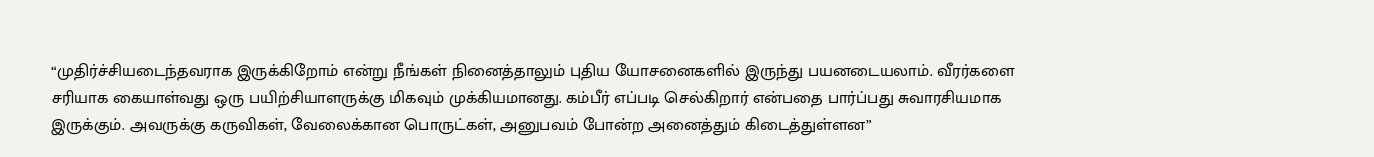“முதிர்ச்சியடைந்தவராக இருக்கிறோம் என்று நீங்கள் நினைத்தாலும் புதிய யோசனைகளில் இருந்து பயனடையலாம். வீரர்களை சரியாக கையாள்வது ஒரு பயிற்சியாளருக்கு மிகவும் முக்கியமானது. கம்பீர் எப்படி செல்கிறார் என்பதை பார்ப்பது சுவாரசியமாக இருக்கும். அவருக்கு கருவிகள், வேலைக்கான பொருட்கள், அனுபவம் போன்ற அனைத்தும் கிடைத்துள்ளன”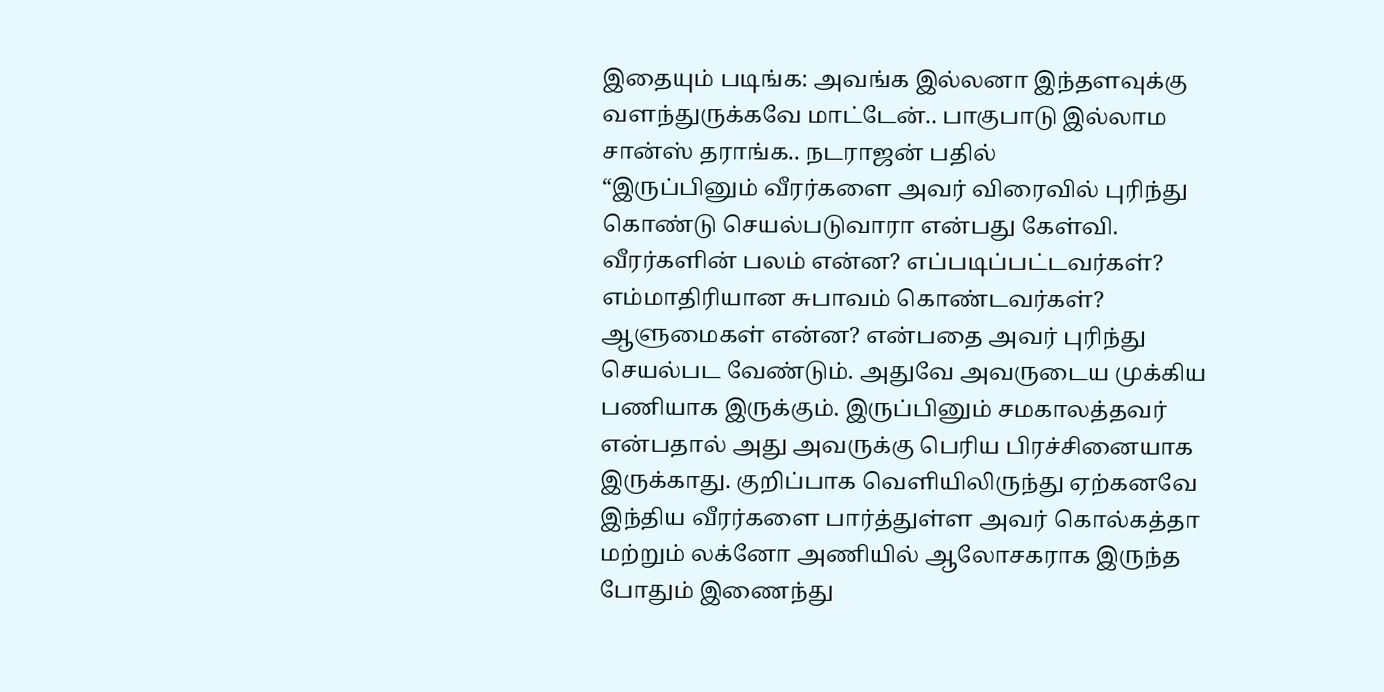இதையும் படிங்க: அவங்க இல்லனா இந்தளவுக்கு வளந்துருக்கவே மாட்டேன்.. பாகுபாடு இல்லாம சான்ஸ் தராங்க.. நடராஜன் பதில்
“இருப்பினும் வீரர்களை அவர் விரைவில் புரிந்து கொண்டு செயல்படுவாரா என்பது கேள்வி. வீரர்களின் பலம் என்ன? எப்படிப்பட்டவர்கள்? எம்மாதிரியான சுபாவம் கொண்டவர்கள்? ஆளுமைகள் என்ன? என்பதை அவர் புரிந்து செயல்பட வேண்டும். அதுவே அவருடைய முக்கிய பணியாக இருக்கும். இருப்பினும் சமகாலத்தவர் என்பதால் அது அவருக்கு பெரிய பிரச்சினையாக இருக்காது. குறிப்பாக வெளியிலிருந்து ஏற்கனவே இந்திய வீரர்களை பார்த்துள்ள அவர் கொல்கத்தா மற்றும் லக்னோ அணியில் ஆலோசகராக இருந்த போதும் இணைந்து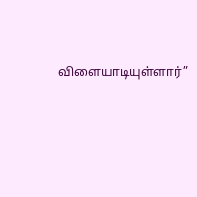விளையாடியுள்ளார்”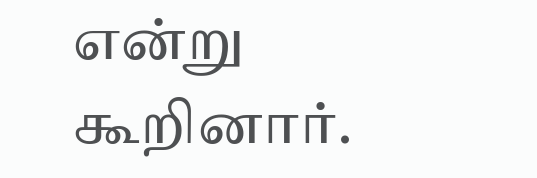என்று கூறினார்.